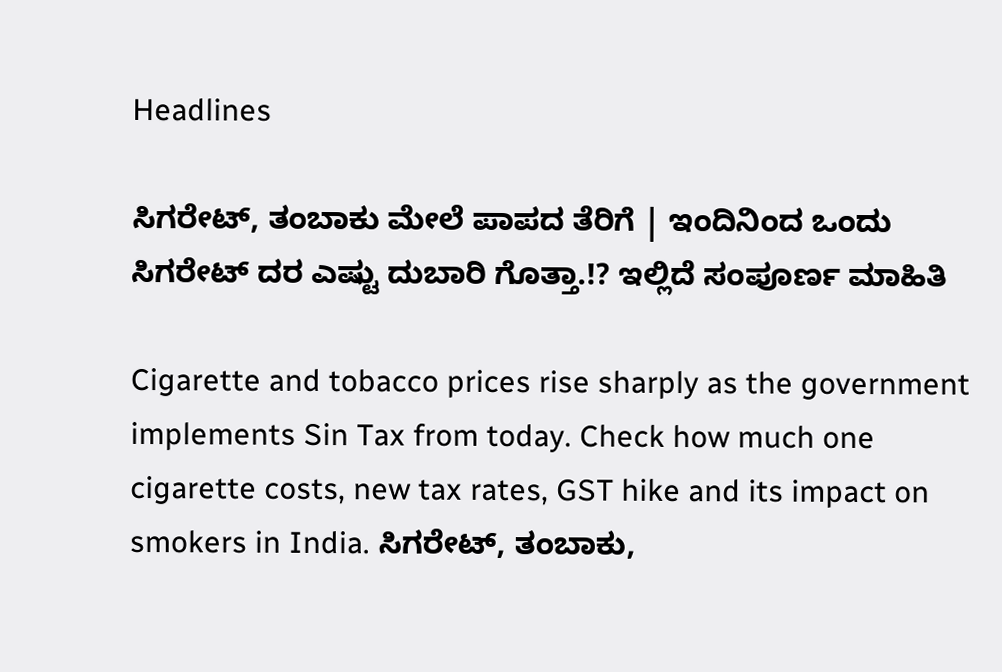Headlines

ಸಿಗರೇಟ್‌, ತಂಬಾಕು ಮೇಲೆ ಪಾಪದ ತೆರಿಗೆ | ಇಂದಿನಿಂದ ಒಂದು ಸಿಗರೇಟ್ ದರ ಎಷ್ಟು ದುಬಾರಿ ಗೊತ್ತಾ.!? ಇಲ್ಲಿದೆ ಸಂಪೂರ್ಣ ಮಾಹಿತಿ

Cigarette and tobacco prices rise sharply as the government implements Sin Tax from today. Check how much one cigarette costs, new tax rates, GST hike and its impact on smokers in India. ಸಿಗರೇಟ್‌, ತಂಬಾಕು,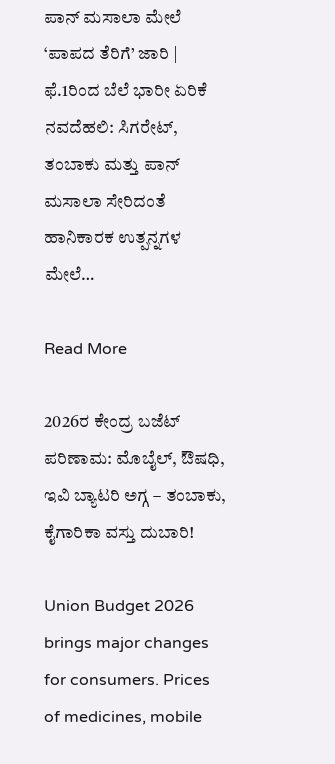ಪಾನ್‌ ಮಸಾಲಾ ಮೇಲೆ ‘ಪಾಪದ ತೆರಿಗೆ’ ಜಾರಿ | ಫೆ.1ರಿಂದ ಬೆಲೆ ಭಾರೀ ಏರಿಕೆ ನವದೆಹಲಿ: ಸಿಗರೇಟ್‌, ತಂಬಾಕು ಮತ್ತು ಪಾನ್‌ ಮಸಾಲಾ ಸೇರಿದಂತೆ ಹಾನಿಕಾರಕ ಉತ್ಪನ್ನಗಳ ಮೇಲೆ…

Read More

2026ರ ಕೇಂದ್ರ ಬಜೆಟ್ ಪರಿಣಾಮ: ಮೊಬೈಲ್‌, ಔಷಧಿ, ಇವಿ ಬ್ಯಾಟರಿ ಅಗ್ಗ – ತಂಬಾಕು, ಕೈಗಾರಿಕಾ ವಸ್ತು ದುಬಾರಿ!

Union Budget 2026 brings major changes for consumers. Prices of medicines, mobile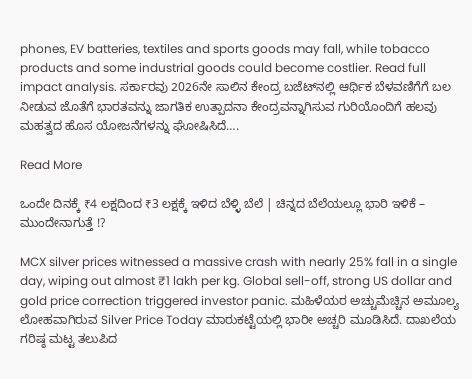phones, EV batteries, textiles and sports goods may fall, while tobacco products and some industrial goods could become costlier. Read full impact analysis. ಸರ್ಕಾರವು 2026ನೇ ಸಾಲಿನ ಕೇಂದ್ರ ಬಜೆಟ್‌ನಲ್ಲಿ ಆರ್ಥಿಕ ಬೆಳವಣಿಗೆಗೆ ಬಲ ನೀಡುವ ಜೊತೆಗೆ ಭಾರತವನ್ನು ಜಾಗತಿಕ ಉತ್ಪಾದನಾ ಕೇಂದ್ರವನ್ನಾಗಿಸುವ ಗುರಿಯೊಂದಿಗೆ ಹಲವು ಮಹತ್ವದ ಹೊಸ ಯೋಜನೆಗಳನ್ನು ಘೋಷಿಸಿದೆ….

Read More

ಒಂದೇ ದಿನಕ್ಕೆ ₹4 ಲಕ್ಷದಿಂದ ₹3 ಲಕ್ಷಕ್ಕೆ ಇಳಿದ ಬೆಳ್ಳಿ ಬೆಲೆ | ಚಿನ್ನದ ಬೆಲೆಯಲ್ಲೂ ಭಾರಿ ಇಳಿಕೆ – ಮುಂದೇನಾಗುತ್ತೆ !?

MCX silver prices witnessed a massive crash with nearly 25% fall in a single day, wiping out almost ₹1 lakh per kg. Global sell-off, strong US dollar and gold price correction triggered investor panic. ಮಹಿಳೆಯರ ಅಚ್ಚುಮೆಚ್ಚಿನ ಅಮೂಲ್ಯ ಲೋಹವಾಗಿರುವ Silver Price Today ಮಾರುಕಟ್ಟೆಯಲ್ಲಿ ಭಾರೀ ಅಚ್ಚರಿ ಮೂಡಿಸಿದೆ. ದಾಖಲೆಯ ಗರಿಷ್ಠ ಮಟ್ಟ ತಲುಪಿದ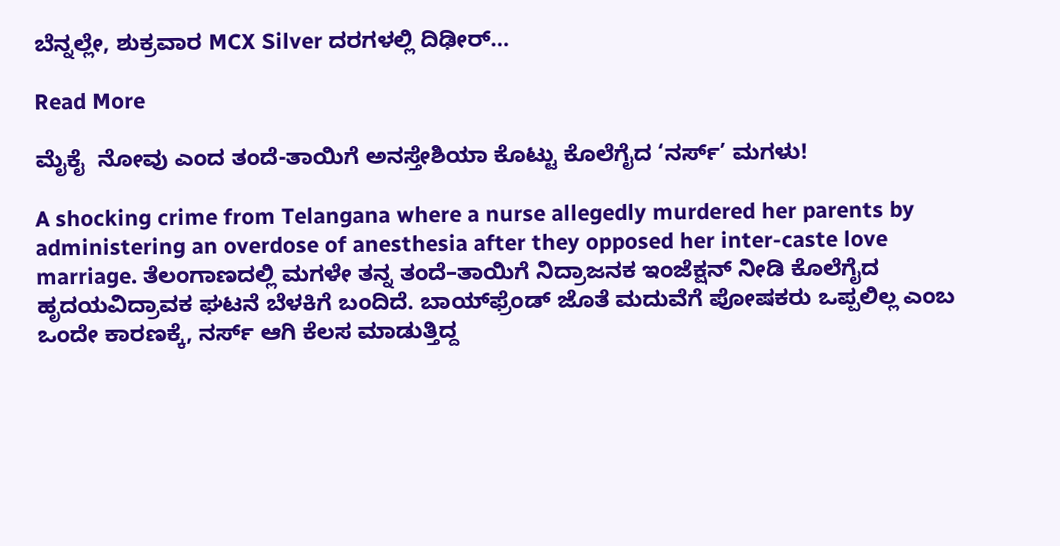ಬೆನ್ನಲ್ಲೇ, ಶುಕ್ರವಾರ MCX Silver ದರಗಳಲ್ಲಿ ದಿಢೀರ್…

Read More

ಮೈಕೈ  ನೋವು ಎಂದ ತಂದೆ-ತಾಯಿಗೆ ಅನಸ್ತೇಶಿಯಾ ಕೊಟ್ಟು ಕೊಲೆಗೈದ ‘ನರ್ಸ್’ ಮಗಳು!

A shocking crime from Telangana where a nurse allegedly murdered her parents by administering an overdose of anesthesia after they opposed her inter-caste love marriage. ತೆಲಂಗಾಣದಲ್ಲಿ ಮಗಳೇ ತನ್ನ ತಂದೆ–ತಾಯಿಗೆ ನಿದ್ರಾಜನಕ ಇಂಜೆಕ್ಷನ್ ನೀಡಿ ಕೊಲೆಗೈದ ಹೃದಯವಿದ್ರಾವಕ ಘಟನೆ ಬೆಳಕಿಗೆ ಬಂದಿದೆ. ಬಾಯ್‌ಫ್ರೆಂಡ್ ಜೊತೆ ಮದುವೆಗೆ ಪೋಷಕರು ಒಪ್ಪಲಿಲ್ಲ ಎಂಬ ಒಂದೇ ಕಾರಣಕ್ಕೆ, ನರ್ಸ್ ಆಗಿ ಕೆಲಸ ಮಾಡುತ್ತಿದ್ದ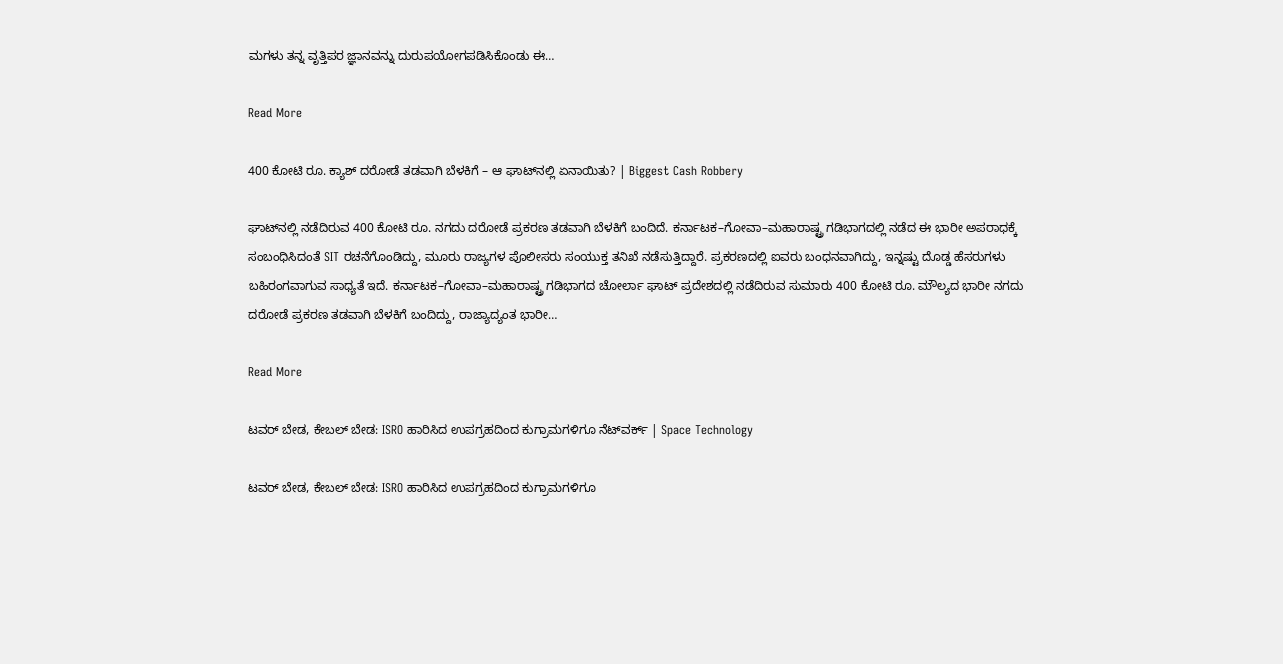ಮಗಳು ತನ್ನ ವೃತ್ತಿಪರ ಜ್ಞಾನವನ್ನು ದುರುಪಯೋಗಪಡಿಸಿಕೊಂಡು ಈ…

Read More

400 ಕೋಟಿ ರೂ. ಕ್ಯಾಶ್ ದರೋಡೆ ತಡವಾಗಿ ಬೆಳಕಿಗೆ – ಆ ಘಾಟ್‌ನಲ್ಲಿ ಏನಾಯಿತು? | Biggest Cash Robbery

ಘಾಟ್‌ನಲ್ಲಿ ನಡೆದಿರುವ 400 ಕೋಟಿ ರೂ. ನಗದು ದರೋಡೆ ಪ್ರಕರಣ ತಡವಾಗಿ ಬೆಳಕಿಗೆ ಬಂದಿದೆ. ಕರ್ನಾಟಕ–ಗೋವಾ–ಮಹಾರಾಷ್ಟ್ರ ಗಡಿಭಾಗದಲ್ಲಿ ನಡೆದ ಈ ಭಾರೀ ಅಪರಾಧಕ್ಕೆ ಸಂಬಂಧಿಸಿದಂತೆ SIT ರಚನೆಗೊಂಡಿದ್ದು, ಮೂರು ರಾಜ್ಯಗಳ ಪೊಲೀಸರು ಸಂಯುಕ್ತ ತನಿಖೆ ನಡೆಸುತ್ತಿದ್ದಾರೆ. ಪ್ರಕರಣದಲ್ಲಿ ಐವರು ಬಂಧನವಾಗಿದ್ದು, ಇನ್ನಷ್ಟು ದೊಡ್ಡ ಹೆಸರುಗಳು ಬಹಿರಂಗವಾಗುವ ಸಾಧ್ಯತೆ ಇದೆ. ಕರ್ನಾಟಕ–ಗೋವಾ–ಮಹಾರಾಷ್ಟ್ರ ಗಡಿಭಾಗದ ಚೋರ್ಲಾ ಘಾಟ್ ಪ್ರದೇಶದಲ್ಲಿ ನಡೆದಿರುವ ಸುಮಾರು 400 ಕೋಟಿ ರೂ. ಮೌಲ್ಯದ ಭಾರೀ ನಗದು ದರೋಡೆ ಪ್ರಕರಣ ತಡವಾಗಿ ಬೆಳಕಿಗೆ ಬಂದಿದ್ದು, ರಾಜ್ಯಾದ್ಯಂತ ಭಾರೀ…

Read More

ಟವರ್ ಬೇಡ, ಕೇಬಲ್ ಬೇಡ: ISRO ಹಾರಿಸಿದ ಉಪಗ್ರಹದಿಂದ ಕುಗ್ರಾಮಗಳಿಗೂ ನೆಟ್‌ವರ್ಕ್ | Space Technology

ಟವರ್ ಬೇಡ, ಕೇಬಲ್ ಬೇಡ: ISRO ಹಾರಿಸಿದ ಉಪಗ್ರಹದಿಂದ ಕುಗ್ರಾಮಗಳಿಗೂ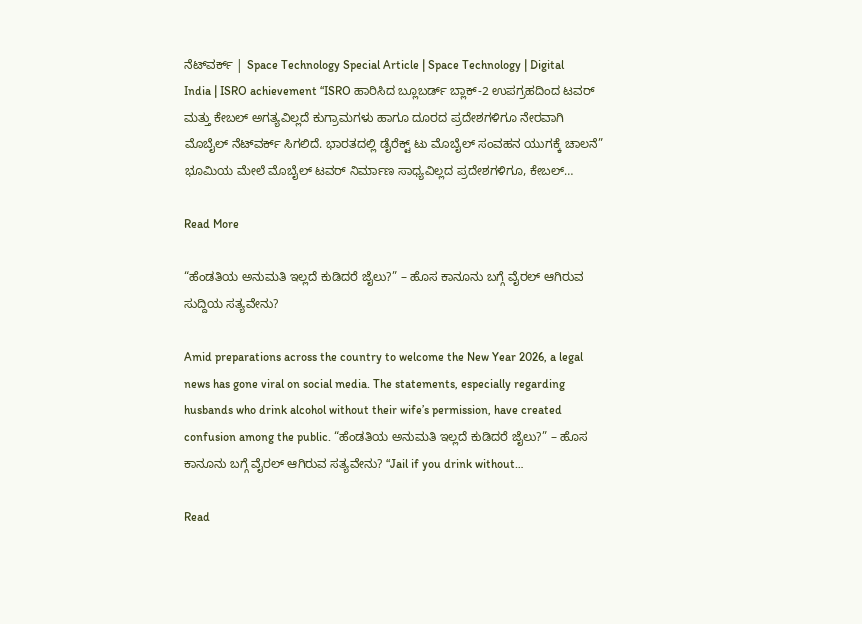ನೆಟ್‌ವರ್ಕ್ | Space Technology Special Article | Space Technology | Digital India | ISRO achievement “ISRO ಹಾರಿಸಿದ ಬ್ಲೂಬರ್ಡ್ ಬ್ಲಾಕ್-2 ಉಪಗ್ರಹದಿಂದ ಟವರ್ ಮತ್ತು ಕೇಬಲ್ ಅಗತ್ಯವಿಲ್ಲದೆ ಕುಗ್ರಾಮಗಳು ಹಾಗೂ ದೂರದ ಪ್ರದೇಶಗಳಿಗೂ ನೇರವಾಗಿ ಮೊಬೈಲ್ ನೆಟ್‌ವರ್ಕ್ ಸಿಗಲಿದೆ. ಭಾರತದಲ್ಲಿ ಡೈರೆಕ್ಟ್ ಟು ಮೊಬೈಲ್ ಸಂವಹನ ಯುಗಕ್ಕೆ ಚಾಲನೆ” ಭೂಮಿಯ ಮೇಲೆ ಮೊಬೈಲ್ ಟವರ್ ನಿರ್ಮಾಣ ಸಾಧ್ಯವಿಲ್ಲದ ಪ್ರದೇಶಗಳಿಗೂ, ಕೇಬಲ್…

Read More

“ಹೆಂಡತಿಯ ಅನುಮತಿ ಇಲ್ಲದೆ ಕುಡಿದರೆ ಜೈಲು?” – ಹೊಸ ಕಾನೂನು ಬಗ್ಗೆ ವೈರಲ್ ಆಗಿರುವ ಸುದ್ದಿಯ ಸತ್ಯವೇನು?

Amid preparations across the country to welcome the New Year 2026, a legal news has gone viral on social media. The statements, especially regarding husbands who drink alcohol without their wife’s permission, have created confusion among the public. “ಹೆಂಡತಿಯ ಅನುಮತಿ ಇಲ್ಲದೆ ಕುಡಿದರೆ ಜೈಲು?” – ಹೊಸ ಕಾನೂನು ಬಗ್ಗೆ ವೈರಲ್ ಆಗಿರುವ ಸತ್ಯವೇನು? “Jail if you drink without…

Read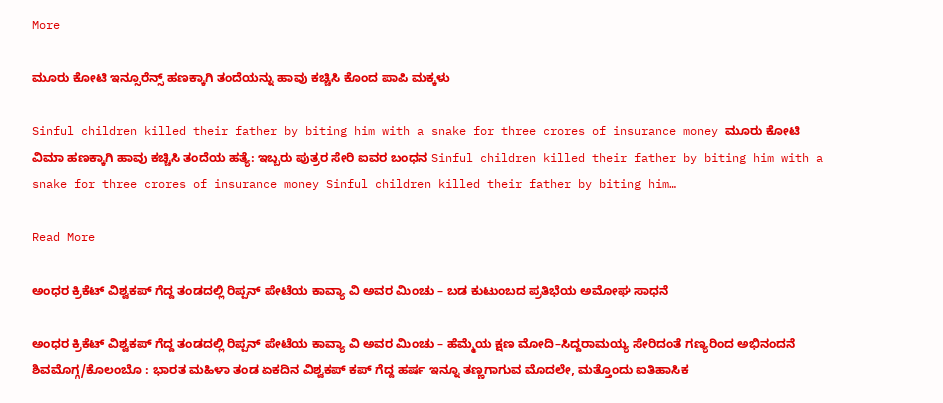More

ಮೂರು ಕೋಟಿ ಇನ್ಸೂರೆನ್ಸ್ ಹಣಕ್ಕಾಗಿ ತಂದೆಯನ್ನು ಹಾವು ಕಚ್ಚಿಸಿ ಕೊಂದ ಪಾಪಿ ಮಕ್ಕಳು

Sinful children killed their father by biting him with a snake for three crores of insurance money ಮೂರು ಕೋಟಿ ವಿಮಾ ಹಣಕ್ಕಾಗಿ ಹಾವು ಕಚ್ಚಿಸಿ ತಂದೆಯ ಹತ್ಯೆ: ಇಬ್ಬರು ಪುತ್ರರ ಸೇರಿ ಐವರ ಬಂಧನ Sinful children killed their father by biting him with a snake for three crores of insurance money Sinful children killed their father by biting him…

Read More

ಅಂಧರ ಕ್ರಿಕೆಟ್ ವಿಶ್ವಕಪ್ ಗೆದ್ದ ತಂಡದಲ್ಲಿ ರಿಪ್ಪನ್ ಪೇಟೆಯ ಕಾವ್ಯಾ ವಿ ಅವರ ಮಿಂಚು – ಬಡ ಕುಟುಂಬದ ಪ್ರತಿಭೆಯ ಅಮೋಘ ಸಾಧನೆ

ಅಂಧರ ಕ್ರಿಕೆಟ್ ವಿಶ್ವಕಪ್ ಗೆದ್ದ ತಂಡದಲ್ಲಿ ರಿಪ್ಪನ್ ಪೇಟೆಯ ಕಾವ್ಯಾ ವಿ ಅವರ ಮಿಂಚು – ಹೆಮ್ಮೆಯ ಕ್ಷಣ ಮೋದಿ–ಸಿದ್ದರಾಮಯ್ಯ ಸೇರಿದಂತೆ ಗಣ್ಯರಿಂದ ಅಭಿನಂದನೆ ಶಿವಮೊಗ್ಗ/ಕೊಲಂಬೊ : ಭಾರತ ಮಹಿಳಾ ತಂಡ ಏಕದಿನ ವಿಶ್ವಕಪ್ ಕಪ್ ಗೆದ್ದ ಹರ್ಷ ಇನ್ನೂ ತಣ್ಣಗಾಗುವ ಮೊದಲೇ, ಮತ್ತೊಂದು ಐತಿಹಾಸಿಕ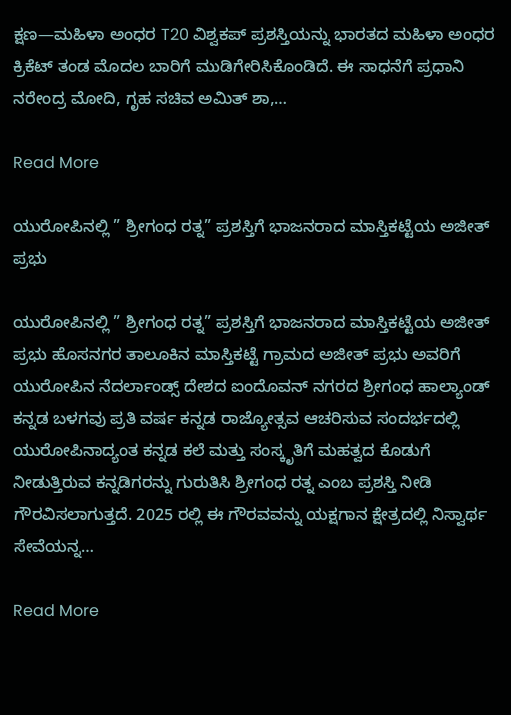ಕ್ಷಣ—ಮಹಿಳಾ ಅಂಧರ T20 ವಿಶ್ವಕಪ್ ಪ್ರಶಸ್ತಿಯನ್ನು ಭಾರತದ ಮಹಿಳಾ ಅಂಧರ ಕ್ರಿಕೆಟ್ ತಂಡ ಮೊದಲ ಬಾರಿಗೆ ಮುಡಿಗೇರಿಸಿಕೊಂಡಿದೆ. ಈ ಸಾಧನೆಗೆ ಪ್ರಧಾನಿ ನರೇಂದ್ರ ಮೋದಿ, ಗೃಹ ಸಚಿವ ಅಮಿತ್ ಶಾ,…

Read More

ಯುರೋಪಿನಲ್ಲಿ ” ಶ್ರೀಗಂಧ ರತ್ನ” ಪ್ರಶಸ್ತಿಗೆ ಭಾಜನರಾದ ಮಾಸ್ತಿಕಟ್ಟೆಯ ಅಜೀತ್ ಪ್ರಭು

ಯುರೋಪಿನಲ್ಲಿ ” ಶ್ರೀಗಂಧ ರತ್ನ” ಪ್ರಶಸ್ತಿಗೆ ಭಾಜನರಾದ ಮಾಸ್ತಿಕಟ್ಟೆಯ ಅಜೀತ್ ಪ್ರಭು ಹೊಸನಗರ ತಾಲೂಕಿನ ಮಾಸ್ತಿಕಟ್ಟೆ ಗ್ರಾಮದ ಅಜೀತ್ ಪ್ರಭು ಅವರಿಗೆ ಯುರೋಪಿನ ನೆದರ್ಲಾಂಡ್ಸ್ ದೇಶದ ಐಂದೊವನ್ ನಗರದ ಶ್ರೀಗಂಧ ಹಾಲ್ಯಾಂಡ್ ಕನ್ನಡ ಬಳಗವು ಪ್ರತಿ ವರ್ಷ ಕನ್ನಡ ರಾಜ್ಯೋತ್ಸವ ಆಚರಿಸುವ ಸಂದರ್ಭದಲ್ಲಿ ಯುರೋಪಿನಾದ್ಯಂತ ಕನ್ನಡ ಕಲೆ ಮತ್ತು ಸಂಸ್ಕೃತಿಗೆ ಮಹತ್ವದ ಕೊಡುಗೆ ನೀಡುತ್ತಿರುವ ಕನ್ನಡಿಗರನ್ನು ಗುರುತಿಸಿ ಶ್ರೀಗಂಧ ರತ್ನ ಎಂಬ ಪ್ರಶಸ್ತಿ ನೀಡಿ ಗೌರವಿಸಲಾಗುತ್ತದೆ. 2025 ರಲ್ಲಿ ಈ ಗೌರವವನ್ನು ಯಕ್ಷಗಾನ ಕ್ಷೇತ್ರದಲ್ಲಿ ನಿಸ್ವಾರ್ಥ ಸೇವೆಯನ್ನ…

Read More